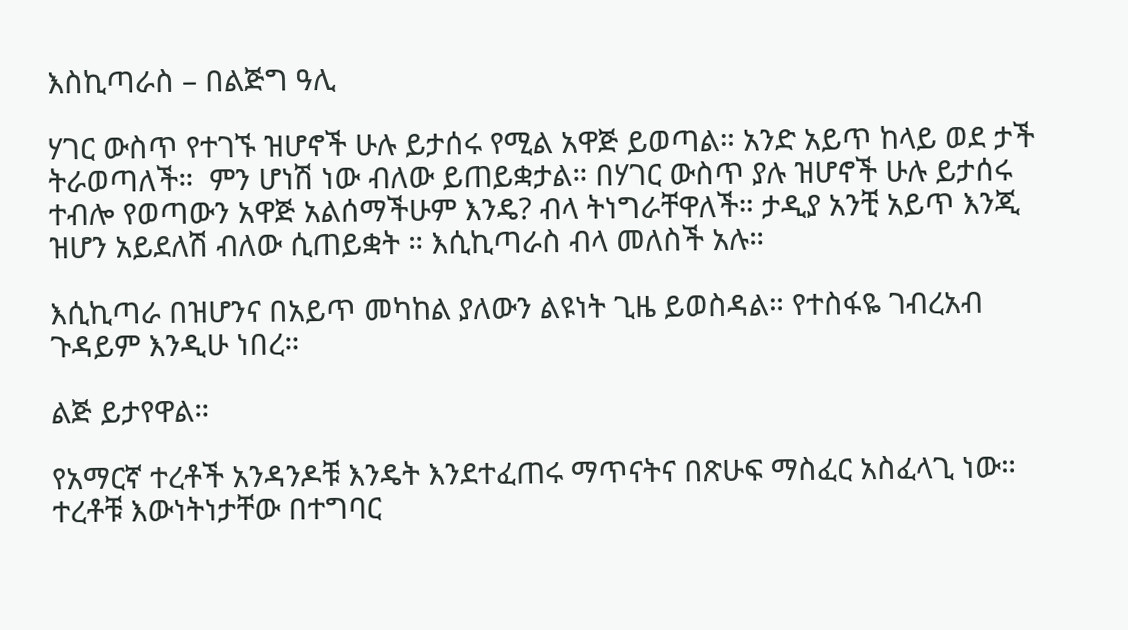እስኪጣራስ – በልጅግ ዓሊ

ሃገር ውስጥ የተገኙ ዝሆኖች ሁሉ ይታሰሩ የሚል አዋጅ ይወጣል። አንድ አይጥ ከላይ ወደ ታች ትራወጣለች።  ምን ሆነሽ ነው ብለው ይጠይቋታል። በሃገር ውስጥ ያሉ ዝሆኖች ሁሉ ይታሰሩ ተብሎ የወጣውን አዋጅ አልሰማችሁም እንዴ? ብላ ትነግራቸዋለች። ታዲያ አንቺ አይጥ እንጂ ዝሆን አይደለሽ ብለው ሲጠይቋት ። እሲኪጣራስ ብላ መለስች አሉ።

እሲኪጣራ በዝሆንና በአይጥ መካከል ያለውን ልዩነት ጊዜ ይወስዳል። የተስፋዬ ገብረአብ ጉዳይም እንዲሁ ነበረ።

ልጅ ይታየዋል።

የአማርኛ ተረቶች አንዳንዶቹ እንዴት እንደተፈጠሩ ማጥናትና በጽሁፍ ማስፈር አስፈላጊ ነው። ተረቶቹ እውነትነታቸው በተግባር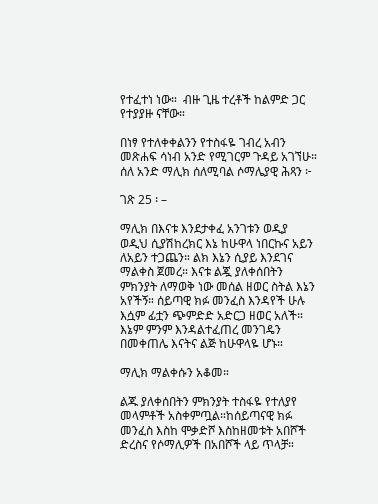የተፈተነ ነው።  ብዙ ጊዜ ተረቶች ከልምድ ጋር የተያያዙ ናቸው።

በነፃ የተለቀቀልንን የተስፋዬ ገብረ አብን መጽሐፍ ሳነብ አንድ የሚገርም ጉዳይ አገኘሁ። ሰለ አንድ ማሊክ ሰለሚባል ሶማሌያዊ ሕጻን ፦

ገጽ 25 ፡ –

ማሊክ በእናቱ እንደታቀፈ አንገቱን ወዲያ ወዲህ ሲያሽከረክር እኔ ከሁዋላ ነበርኩና አይን ለአይን ተጋጨን። ልክ እኔን ሲያይ እንደገና ማልቀስ ጀመረ። እናቱ ልጇ ያለቀሰበትን ምክንያት ለማወቅ ነው መሰል ዘወር ስትል እኔን አየችኝ። ሰይጣዊ ክፉ መንፈስ እንዳየች ሁሉ እሷም ፊቷን ጭምድድ አድርጋ ዘወር አለች። እኔም ምንም እንዳልተፈጠረ መንገዴን በመቀጠሌ እናትና ልጅ ከሁዋላዬ ሆኑ።

ማሊክ ማልቀሱን አቆመ።

ልጁ ያለቀሰበትን ምክንያት ተስፋዬ የተለያየ መላምቶች አስቀምጧል።ከሰይጣናዊ ክፉ መንፈስ እስከ ሞቃድሾ እስከዘመቱት አበሾች ድረስና የሶማሊዎች በአበሾች ላይ ጥላቻ።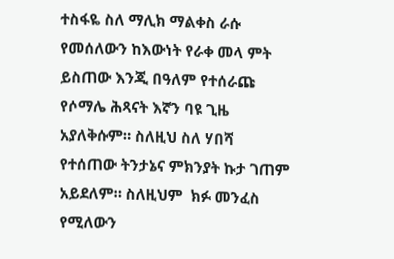ተስፋዬ ስለ ማሊክ ማልቀስ ራሱ የመሰለውን ከእውነት የራቀ መላ ምት ይስጠው እንጂ በዓለም የተሰራጩ የሶማሌ ሕጻናት እኛን ባዩ ጊዜ አያለቅሱም። ስለዚህ ስለ ሃበሻ  የተሰጠው ትንታኔና ምክንያት ኩታ ገጠም አይደለም። ስለዚህም  ክፉ መንፈስ የሚለውን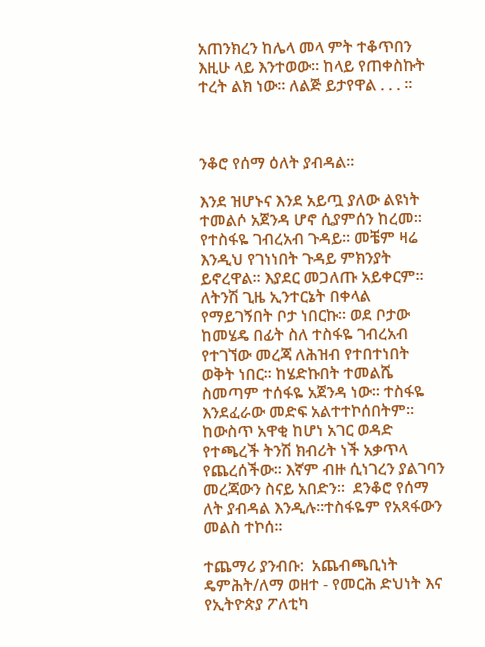አጠንክረን ከሌላ መላ ምት ተቆጥበን እዚሁ ላይ እንተወው። ከላይ የጠቀስኩት ተረት ልክ ነው። ለልጅ ይታየዋል . . . ።



ንቆሮ የሰማ ዕለት ያብዳል።

እንደ ዝሆኑና እንደ አይጧ ያለው ልዩነት  ተመልሶ አጀንዳ ሆኖ ሲያምሰን ከረመ። የተስፋዬ ገብረአብ ጉዳይ። መቼም ዛሬ እንዲህ የገነነበት ጉዳይ ምክንያት ይኖረዋል። እያደር መጋለጡ አይቀርም። ለትንሽ ጊዜ ኢንተርኔት በቀላል የማይገኝበት ቦታ ነበርኩ። ወደ ቦታው ከመሄዴ በፊት ስለ ተስፋዬ ገብረአብ የተገኘው መረጃ ለሕዝብ የተበተነበት ወቅት ነበር። ከሄድኩበት ተመልሼ ስመጣም ተሰፋዬ አጀንዳ ነው። ተስፋዬ እንደፈራው መድፍ አልተተኮሰበትም። ከውስጥ አዋቂ ከሆነ አገር ወዳድ የተጫረች ትንሽ ክብሪት ነች አቃጥላ የጨረሰችው። እኛም ብዙ ሲነገረን ያልገባን መረጃውን ስናይ አበድን።  ደንቆሮ የሰማ ለት ያብዳል እንዲሉ።ተስፋዬም የአጻፋውን መልስ ተኮሰ።

ተጨማሪ ያንብቡ:  አጨብጫቢነት ዴምሕት/ለማ ወዘተ - የመርሕ ድህነት እና የኢትዮጵያ ፖለቲካ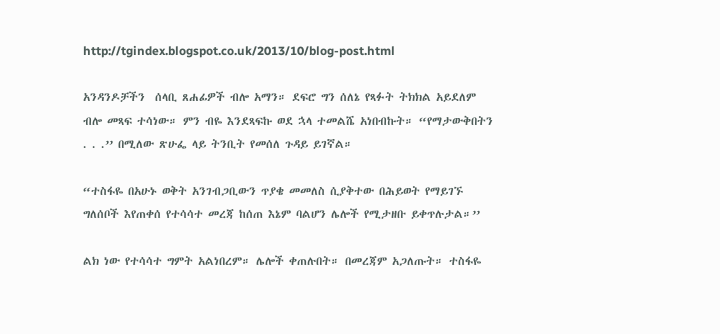http://tgindex.blogspot.co.uk/2013/10/blog-post.html

አንዳንዶቻችን  ሰላቢ ጸሐፊዎች ብሎ አማን። ደፍሮ ግን ሰለኔ የጻፉት ትክክል አይደለም ብሎ መጻፍ ተሳነው። ምን ብዬ እንደጻፍኩ ወደ ኋላ ተመልሼ አነበብኩት። “የማታውቅበትን . . .’’ በሚለው ጽሁፌ ላይ ትንቢት የመሰለ ጉዳይ ይገኛል።

“ተስፋዬ በአሁኑ ወቅት አንገብጋቢውን ጥያቄ መመለስ ሲያቅተው በሕይወት የማይገኙ ግለሰቦች እየጠቀሰ የተሳሳተ መረጃ ከሰጠ እኔም ባልሆን ሌሎች የሚታዘቡ ይቀጥሉታል።’’

ልክ ነው የተሳሳተ ግምት አልነበረም። ሌሎች ቀጠሉበት። በመረጃም አጋለጡት። ተስፋዬ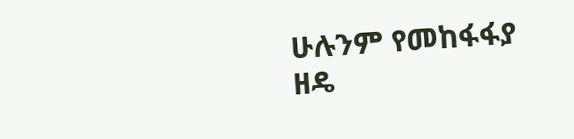ሁሉንም የመከፋፋያ ዘዴ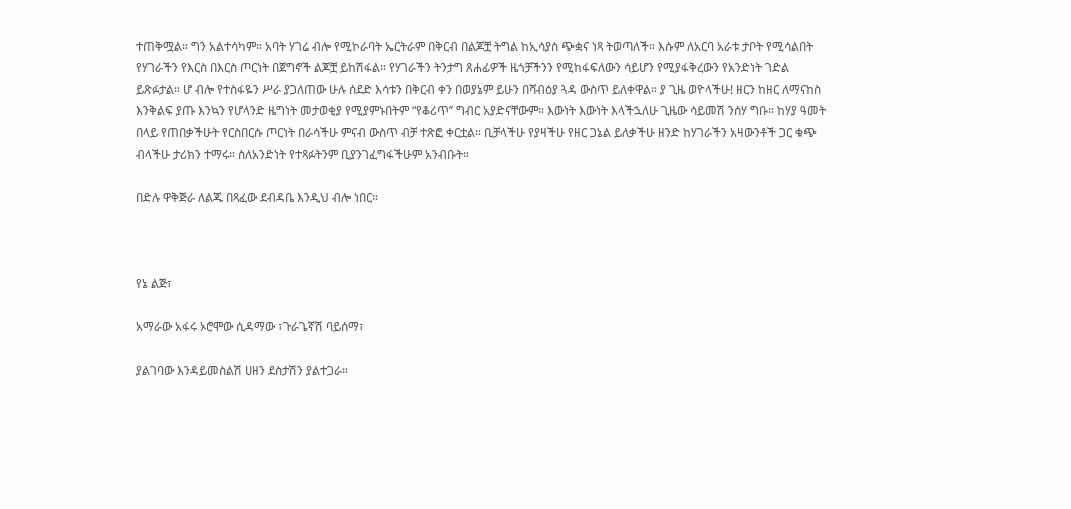ተጠቅሟል። ግን አልተሳካም። አባት ሃገሬ ብሎ የሚኮራባት ኤርትራም በቅርብ በልጆቿ ትግል ከኢሳያስ ጭቋና ነጻ ትወጣለች። እሱም ለአርባ አራቱ ታቦት የሚሳልበት የሃገራችን የእርስ በእርስ ጦርነት በጀግኖች ልጆቿ ይከሽፋል። የሃገራችን ትንታግ ጸሐፊዎች ዜጎቻችንን የሚከፋፍለውን ሳይሆን የሚያፋቅረውን የአንድነት ገድል ይጽፉታል። ሆ ብሎ የተስፋዬን ሥራ ያጋለጠው ሁሉ ሰደድ እሳቱን በቅርብ ቀን በወያኔም ይሁን በሻብዕያ ጓዳ ውስጥ ይለቀዋል። ያ ጊዜ ወዮላችሁ! ዘርን ከዘር ለማናከስ እንቅልፍ ያጡ እንኳን የሆላንድ ዜግነት መታወቂያ የሚያምኑበትም “የቆሪጥ’’ ግብር አያድናቸውም። እውነት እውነት እላችኋለሁ ጊዜው ሳይመሽ ንሰሃ ግቡ። ከሃያ ዓመት በላይ የጠበቃችሁት የርስበርሱ ጦርነት በራሳችሁ ምናብ ውስጥ ብቻ ተጽፎ ቀርቷል። ቢቻላችሁ የያዛችሁ የዘር ጋኔል ይለቃችሁ ዘንድ ከሃገራችን አዛውንቶች ጋር ቁጭ ብላችሁ ታሪክን ተማሩ። ስለአንድነት የተጻፉትንም ቢያንገፈግፋችሁም አንብቡት።

በድሉ ዋቅጅራ ለልጁ በጻፈው ደብዳቤ እንዲህ ብሎ ነበር።



የኔ ልጅ፣

አማራው አፋሩ ኦሮሞው ሲዳማው ፣ጉራጌኛሽ ባይሰማ፣

ያልገባው እንዳይመስልሽ ሀዘን ደስታሽን ያልተጋራ።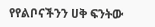የየልቦናችንን ሀቅ ፍንትው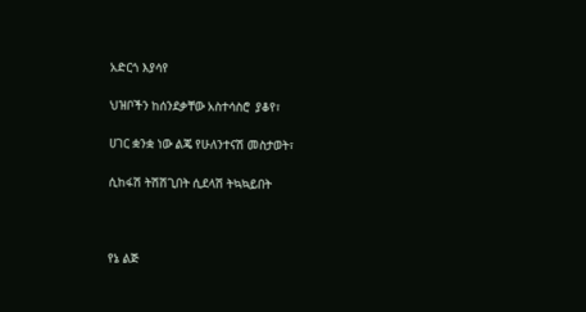አድርጎ እያሳየ

ህዝቦችን ከሰንደቃቸው አስተሳስሮ  ያቆየ፣

ሀገር ቋንቋ ነው ልጄ የሁለንተናሽ መስታወት፣

ሲከፋሽ ትሽሽጊበት ሲደላሽ ትኳኳይበት



የኔ ልጅ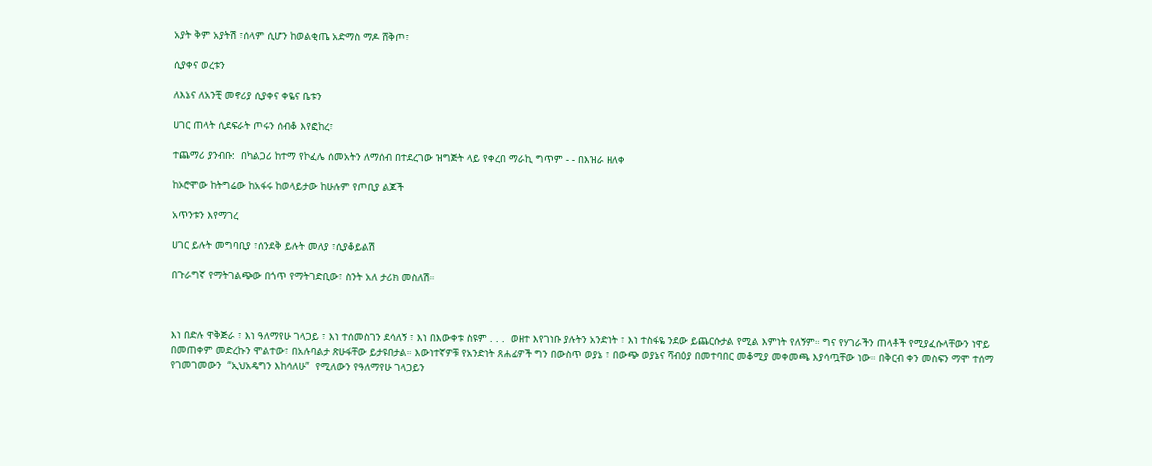አያት ቅም አያትሽ ፣ሰላም ሲሆን ከወልቂጤ አድማስ ማዶ ሸቅጦ፣

ሲያቀና ወረቱን

ለእኔና ለአንቺ መኖሪያ ሲያቀና ቀዬና ቤቱን

ሀገር ጠላት ሲደፍራት ጦሩን ሰብቆ እየፎከረ፣

ተጨማሪ ያንብቡ:  በካልጋሪ ከተማ የኮፈሌ ሰመአትን ለማሰብ በተደረገው ዝግጅት ላይ የቀረበ ማራኪ ግጥም - - በእዝራ ዘለቀ

ከኦሮሞው ከትግሬው ከአፋሩ ከወላይታው ከሁሉም የጦቢያ ልጆች

አጥንቱን እየማገረ

ሀገር ይሉት መግባቢያ ፣ሰንደቅ ይሉት መለያ ፣ሲያቆይልሽ

በጉራግኛ የማትገልጭው በጎጥ የማትገድቢው፣ ስንት አለ ታሪክ መስለሽ።



እነ በድሉ ዋቅጅራ ፣ እነ ዓለማየሁ ገላጋይ ፣ እነ ተሰመስገን ደሳለኝ ፣ እነ በእውቀቱ ስዩም . . .  ወዘተ እየገነቡ ያሉትን አንድነት ፣ እነ ተስፋዬ ንደው ይጨርሱታል የሚል እምነት የለኝም። ግና የሃገራችን ጠላቶች የሚያፈሱላቸውን ነዋይ በመጠቀም መድረኩን ሞልተው፣ በአሉባልታ ጽሁፋቸው ይታዩበታል። እውነተኛዎቹ የአንድነት ጸሐፊዎች ግን በውስጥ ወያኔ ፣ በውጭ ወያኔና ሻብዕያ በመተባበር መቆሚያ መቀመጫ እያሳጧቸው ነው። በቅርብ ቀን መስፍን ማሞ ተሰማ የገመገመውን  “ኢህአዴግን እከሳለሁ”  የሚለውን የዓለማየሁ ገላጋይን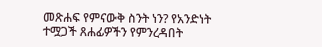መጽሐፍ የምናውቅ ስንት ነን? የአንድነት ተሟጋች ጸሐፊዎችን የምንረዳበት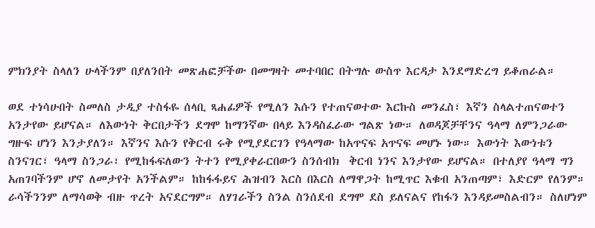ምክንያት ስላለን ሁላችንም በያለንበት መጽሐፎቻችው በመግዛት መተባበር በትግሉ ውስጥ እርዳታ እንደማድረግ ይቆጠራል።

ወደ ተነሳሁበት ስመለስ ታዲያ ተስፋዬ ሰላቢ ጻሐፊዎች የሚለን እሱን የተጠናወተው እርኩስ መንፈስ፣ እኛን ስላልተጠናወተን አንታየው ይሆናል። ለእውነት ቅርበታችን ደግሞ ከማንኛው በላይ እንዳስፈራው ግልጽ ነው። ለወዳጆቻቸንና ዓላማ ለምንጋራው ግዙፍ ሆነን እንታያለን። እኛንና እሱን የቅርብ ሩቅ የሚያደርገን የዓላማው ከአጥናፍ አጥናፍ መሆኑ ነው። እውነት እውነቱን ስንናገር፣ ዓላማ ስንጋራ፣ የሚከፋፍለውን ትተን የሚያቀራርበውን ስንሰብክ  ቅርብ ነንና እንታየው ይሆናል። በተለያየ ዓላማ ግን አጠገባችንም ሆኖ ለመታየት አንችልም። ከከፋፋይና ሕዝብን እርስ በእርስ ለማዋጋት ከሚጥር እቁብ አንጠጣም፣ እድርም የለንም። ራሳችንንም ለማሳወቅ ብዙ ጥረት አናደርግም። ለሃገራችን ስንል ስንሰደብ ደግሞ ደስ ይለናልና የከፋን እንዳይመስልብን። ስለሆነም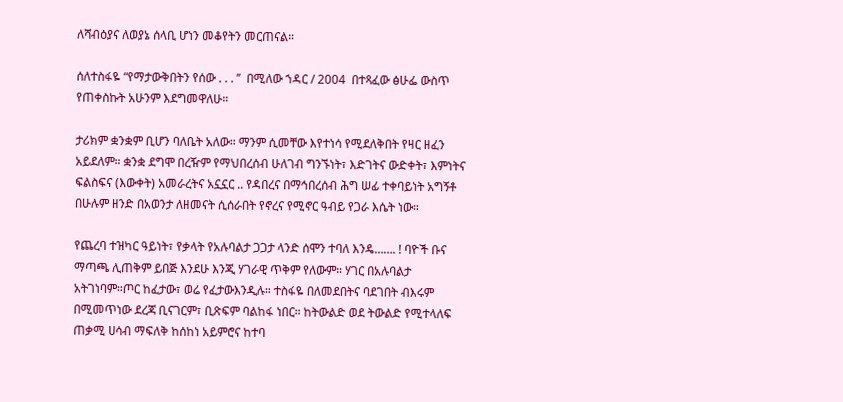ለሻብዕያና ለወያኔ ሰላቢ ሆነን መቆየትን መርጠናል።

ሰለተስፋዬ “የማታውቅበትን የሰው . . . ’’  በሚለው ኀዳር / 2004  በተጻፈው ፅሁፌ ውስጥ የጠቀስኩት አሁንም እደግመዋለሁ።

ታሪክም ቋንቋም ቢሆን ባለቤት አለው። ማንም ሲመቸው እየተነሳ የሚደለቅበት የዛር ዘፈን አይደለም። ቋንቋ ደግሞ በረዥም የማህበረሰብ ሁለገብ ግንኙነት፣ እድገትና ውድቀት፣ እምነትና ፍልስፍና (እውቀት) አመራረትና አኗኗር .. የዳበረና በማኅበረሰብ ሕግ ሠፊ ተቀባይነት አግኝቶ በሁሉም ዘንድ በአወንታ ለዘመናት ሲሰራበት የኖረና የሚኖር ዓብይ የጋራ እሴት ነው።

የጨረባ ተዝካር ዓይነት፣ የቃላት የአሉባልታ ጋጋታ ላንድ ሰሞን ተባለ እንዴ……. ! ባዮች ቡና ማጣጫ ሊጠቅም ይበጅ እንደሁ እንጂ ሃገራዊ ጥቅም የለውም። ሃገር በአሉባልታ አትገነባም።ጦር ከፈታው፣ ወሬ የፈታውእንዲሉ። ተስፋዬ በለመደበትና ባደገበት ብእሩም በሚመጥነው ደረጃ ቢናገርም፣ ቢጽፍም ባልከፋ ነበር። ከትውልድ ወደ ትውልድ የሚተላለፍ ጠቃሚ ሀሳብ ማፍለቅ ከሰከነ አይምሮና ከተባ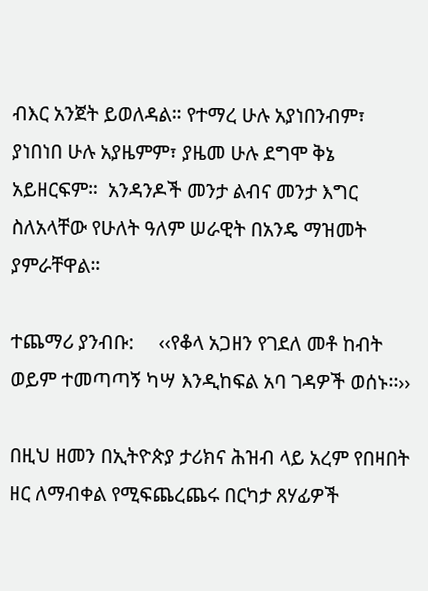ብእር አንጀት ይወለዳል። የተማረ ሁሉ አያነበንብም፣ ያነበነበ ሁሉ አያዜምም፣ ያዜመ ሁሉ ደግሞ ቅኔ አይዘርፍም።  አንዳንዶች መንታ ልብና መንታ እግር ስለአላቸው የሁለት ዓለም ሠራዊት በአንዴ ማዝመት ያምራቸዋል።

ተጨማሪ ያንብቡ:     ‹‹የቆላ አጋዘን የገደለ መቶ ከብት ወይም ተመጣጣኝ ካሣ እንዲከፍል አባ ገዳዎች ወሰኑ፡፡››

በዚህ ዘመን በኢትዮጵያ ታሪክና ሕዝብ ላይ አረም የበዛበት ዘር ለማብቀል የሚፍጨረጨሩ በርካታ ጸሃፊዎች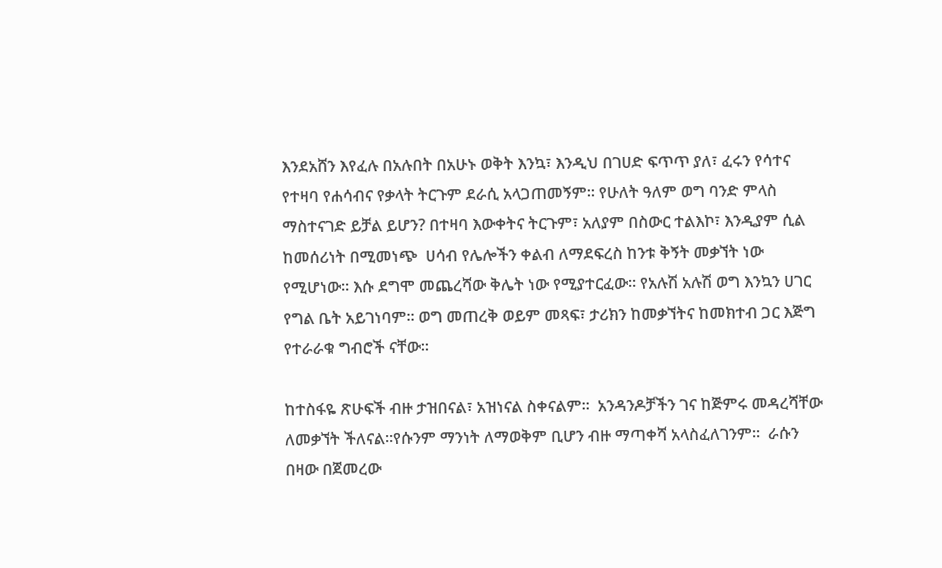እንደአሸን እየፈሉ በአሉበት በአሁኑ ወቅት እንኳ፣ እንዲህ በገሀድ ፍጥጥ ያለ፣ ፈሩን የሳተና የተዛባ የሐሳብና የቃላት ትርጉም ደራሲ አላጋጠመኝም። የሁለት ዓለም ወግ ባንድ ምላስ ማስተናገድ ይቻል ይሆን? በተዛባ እውቀትና ትርጉም፣ አለያም በስውር ተልእኮ፣ እንዲያም ሲል ከመሰሪነት በሚመነጭ  ሀሳብ የሌሎችን ቀልብ ለማደፍረስ ከንቱ ቅኝት መቃኘት ነው የሚሆነው። እሱ ደግሞ መጨረሻው ቅሌት ነው የሚያተርፈው። የአሉሽ አሉሽ ወግ እንኳን ሀገር የግል ቤት አይገነባም። ወግ መጠረቅ ወይም መጻፍ፣ ታሪክን ከመቃኘትና ከመክተብ ጋር እጅግ የተራራቁ ግብሮች ናቸው።

ከተስፋዬ ጽሁፍች ብዙ ታዝበናል፣ አዝነናል ስቀናልም።  አንዳንዶቻችን ገና ከጅምሩ መዳረሻቸው ለመቃኘት ችለናል።የሱንም ማንነት ለማወቅም ቢሆን ብዙ ማጣቀሻ አላስፈለገንም።  ራሱን በዛው በጀመረው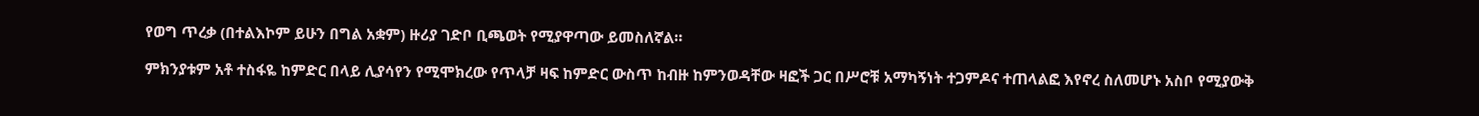የወግ ጥረቃ (በተልእኮም ይሁን በግል አቋም) ዙሪያ ገድቦ ቢጫወት የሚያዋጣው ይመስለኛል።

ምክንያቱም አቶ ተስፋዬ ከምድር በላይ ሊያሳየን የሚሞክረው የጥላቻ ዛፍ ከምድር ውስጥ ከብዙ ከምንወዳቸው ዛፎች ጋር በሥሮቹ አማካኝነት ተጋምዶና ተጠላልፎ እየኖረ ስለመሆኑ አስቦ የሚያውቅ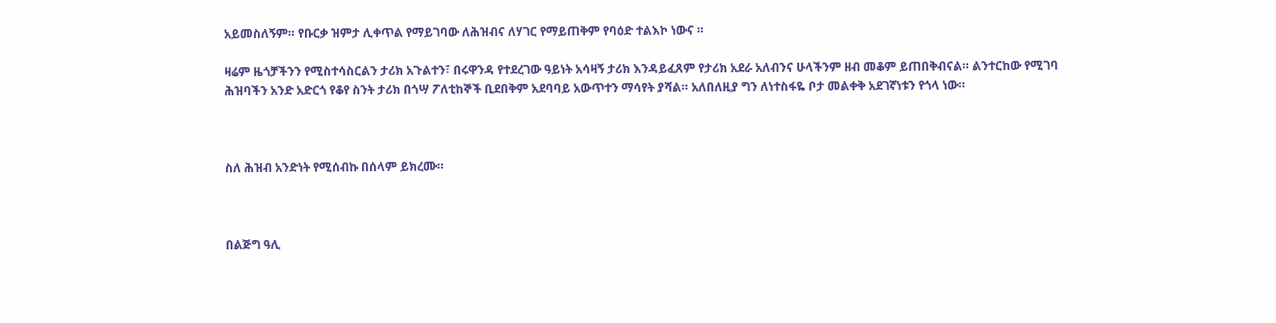አይመስለኝም። የቡርቃ ዝምታ ሊቀጥል የማይገባው ለሕዝብና ለሃገር የማይጠቅም የባዕድ ተልእኮ ነውና ።

ዛሬም ዜጎቻችንን የሚስተሳስርልን ታሪክ አጉልተን፣ በሩዋንዳ የተደረገው ዓይነት አሳዛኝ ታሪክ እንዳይፈጸም የታሪክ አደራ አለብንና ሁላችንም ዘብ መቆም ይጠበቅብናል። ልንተርከው የሚገባ ሕዝባችን አንድ አድርጎ የቆየ ስንት ታሪክ በጎሣ ፖለቲከኞች ቢደበቅም አደባባይ አውጥተን ማሳየት ያሻል። አለበለዚያ ግን ለነተስፋዬ ቦታ መልቀቅ አደገኛነቱን የጎላ ነው።



ስለ ሕዝብ አንድነት የሚሰብኩ በሰላም ይክረሙ።



በልጅግ ዓሊ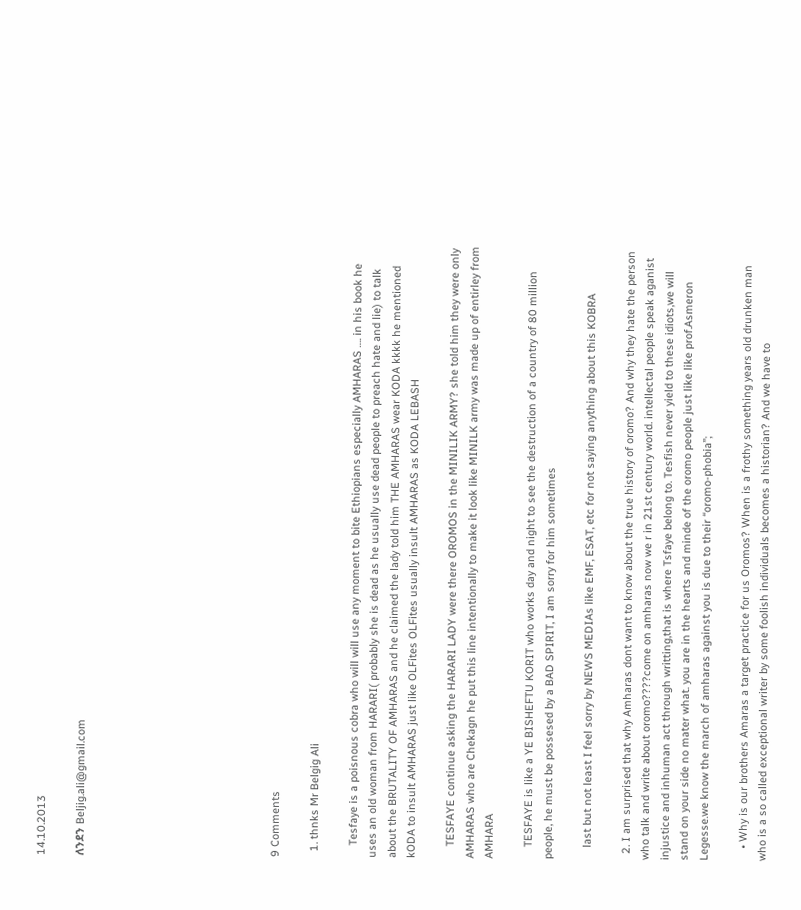14.10.2013

ለንደን Beljig.ali@gmail.com









9 Comments

  1. thnks Mr Belgig Ali

    Tesfaye is a poisnous cobra who will will use any moment to bite Ethiopians especially AMHARAS …. in his book he uses an old woman from HARARI( probably she is dead as he usually use dead people to preach hate and lie) to talk about the BRUTALITY OF AMHARAS and he claimed the lady told him THE AMHARAS wear KODA kkkk he mentioned kODA to insult AMHARAS just like OLFites OLFites usually insult AMHARAS as KODA LEBASH

    TESFAYE continue asking the HARARI LADY were there OROMOS in the MINILIK ARMY? she told him they were only AMHARAS who are Chekagn he put this line intentionally to make it look like MINILK army was made up of entirley from AMHARA

    TESFAYE is like a YE BISHEFTU KORIT who works day and night to see the destruction of a country of 80 million people, he must be possesed by a BAD SPIRIT, I am sorry for him sometimes

    last but not least I feel sorry by NEWS MEDIAs like EMF, ESAT, etc for not saying anything about this KOBRA

  2. I am surprised that why Amharas dont want to know about the true history of oromo? And why they hate the person who talk and write about oromo????come on amharas now we r in 21st century world. intellectal people speak aganist injustice and inhuman act through writting,that is where Tsfaye belong to. Tesfish never yield to these idiots,we will stand on your side no mater what. you are in the hearts and minde of the oromo people just like like prof.Asmeron Legesse.we know the march of amharas against you is due to their “oromo-phobia”;

    • Why is our brothers Amaras a target practice for us Oromos? When is a frothy something years old drunken man who is a so called exceptional writer by some foolish individuals becomes a historian? And we have to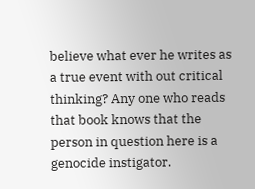believe what ever he writes as a true event with out critical thinking? Any one who reads that book knows that the person in question here is a genocide instigator.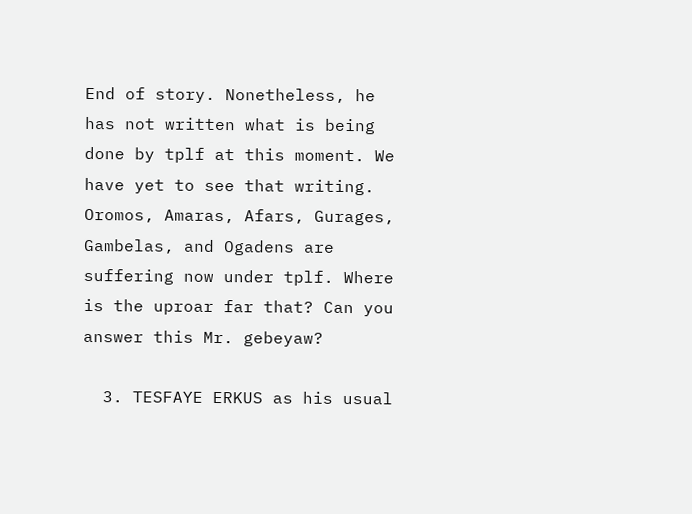End of story. Nonetheless, he has not written what is being done by tplf at this moment. We have yet to see that writing. Oromos, Amaras, Afars, Gurages, Gambelas, and Ogadens are suffering now under tplf. Where is the uproar far that? Can you answer this Mr. gebeyaw?

  3. TESFAYE ERKUS as his usual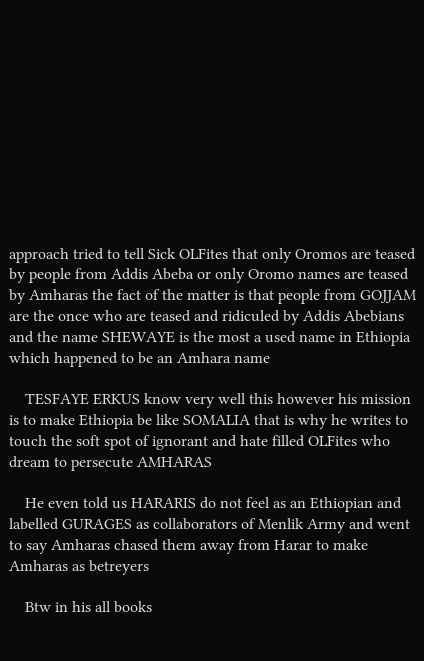approach tried to tell Sick OLFites that only Oromos are teased by people from Addis Abeba or only Oromo names are teased by Amharas the fact of the matter is that people from GOJJAM are the once who are teased and ridiculed by Addis Abebians and the name SHEWAYE is the most a used name in Ethiopia which happened to be an Amhara name

    TESFAYE ERKUS know very well this however his mission is to make Ethiopia be like SOMALIA that is why he writes to touch the soft spot of ignorant and hate filled OLFites who dream to persecute AMHARAS

    He even told us HARARIS do not feel as an Ethiopian and labelled GURAGES as collaborators of Menlik Army and went to say Amharas chased them away from Harar to make Amharas as betreyers

    Btw in his all books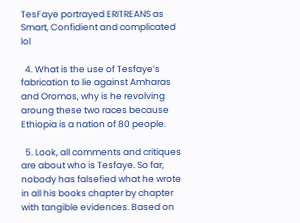TesFaye portrayed ERITREANS as Smart, Confidient and complicated lol

  4. What is the use of Tesfaye’s fabrication to lie against Amharas and Oromos, why is he revolving aroung these two races because Ethiopia is a nation of 80 people.

  5. Look, all comments and critiques are about who is Tesfaye. So far, nobody has falsefied what he wrote in all his books chapter by chapter with tangible evidences. Based on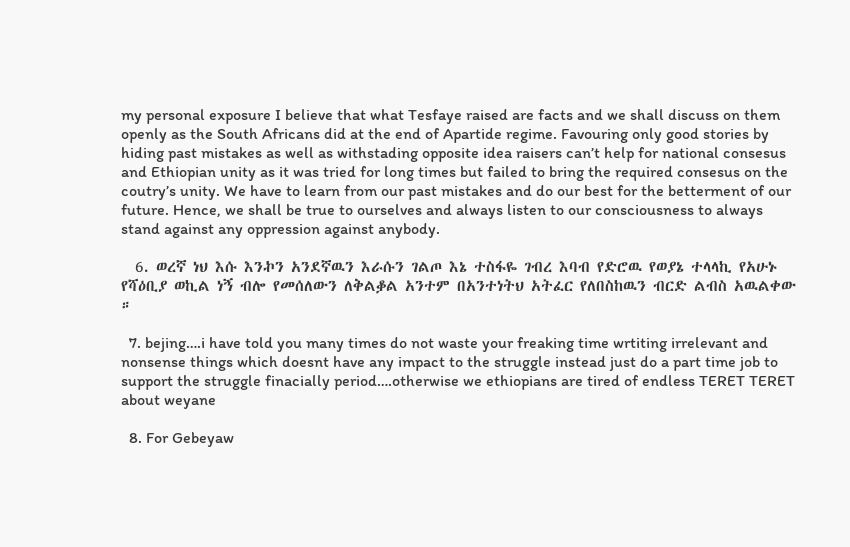my personal exposure I believe that what Tesfaye raised are facts and we shall discuss on them openly as the South Africans did at the end of Apartide regime. Favouring only good stories by hiding past mistakes as well as withstading opposite idea raisers can’t help for national consesus and Ethiopian unity as it was tried for long times but failed to bring the required consesus on the coutry’s unity. We have to learn from our past mistakes and do our best for the betterment of our future. Hence, we shall be true to ourselves and always listen to our consciousness to always stand against any oppression against anybody.

  6. ወረኛ ነህ እሱ እንኯን አንደኛዉን እራሱን ገልጦ እኔ ተስፋዬ ገብረ እባብ የድሮዉ የወያኔ ተላላኪ የአሁኑ የሻዕቢያ ወኪል ነኝ ብሎ የመሰለውን ለቅልቇል አንተም በአንተነትህ አትፈር የለበስከዉን ብርድ ልብስ አዉልቀው ።

  7. bejing….i have told you many times do not waste your freaking time wrtiting irrelevant and nonsense things which doesnt have any impact to the struggle instead just do a part time job to support the struggle finacially period….otherwise we ethiopians are tired of endless TERET TERET about weyane

  8. For Gebeyaw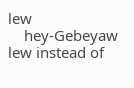lew
    hey-Gebeyaw lew instead of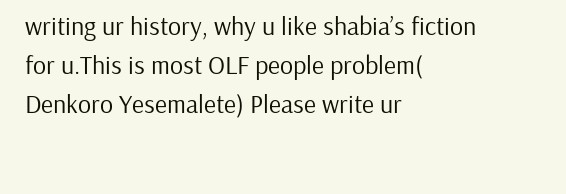writing ur history, why u like shabia’s fiction for u.This is most OLF people problem( Denkoro Yesemalete) Please write ur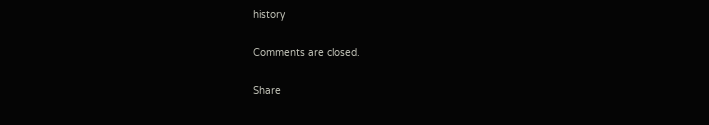history

Comments are closed.

Share